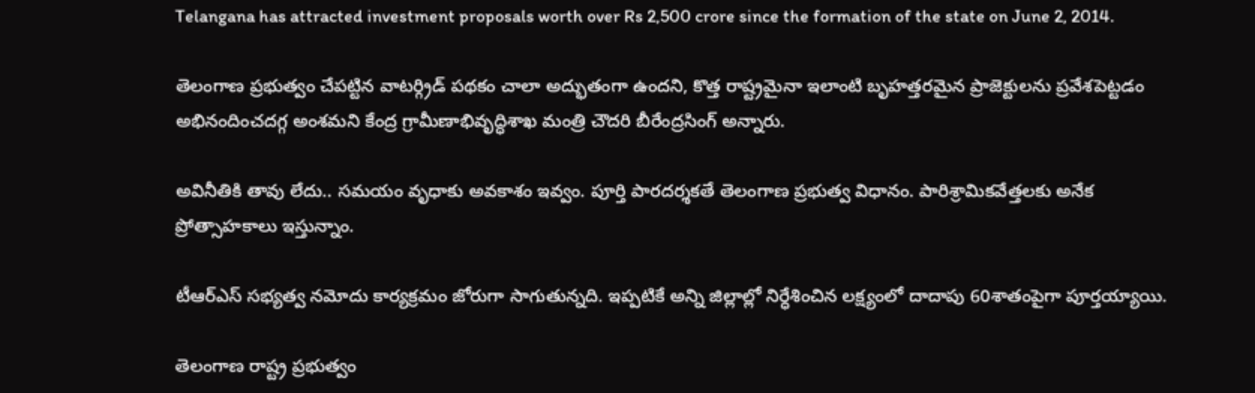Telangana has attracted investment proposals worth over Rs 2,500 crore since the formation of the state on June 2, 2014.

తెలంగాణ ప్రభుత్వం చేపట్టిన వాటర్గ్రిడ్ పథకం చాలా అద్భుతంగా ఉందని, కొత్త రాష్ట్రమైనా ఇలాంటి బృహత్తరమైన ప్రాజెక్టులను ప్రవేశపెట్టడం అభినందించదగ్గ అంశమని కేంద్ర గ్రామీణాభివృద్ధిశాఖ మంత్రి చౌదరి బీరేంద్రసింగ్ అన్నారు.

అవినీతికి తావు లేదు.. సమయం వృధాకు అవకాశం ఇవ్వం. పూర్తి పారదర్శకతే తెలంగాణ ప్రభుత్వ విధానం. పారిశ్రామికవేత్తలకు అనేక ప్రోత్సాహకాలు ఇస్తున్నాం.

టీఆర్ఎస్ సభ్యత్వ నమోదు కార్యక్రమం జోరుగా సాగుతున్నది. ఇప్పటికే అన్ని జిల్లాల్లో నిర్ధేశించిన లక్ష్యంలో దాదాపు 60శాతంపైగా పూర్తయ్యాయి.

తెలంగాణ రాష్ట్ర ప్రభుత్వం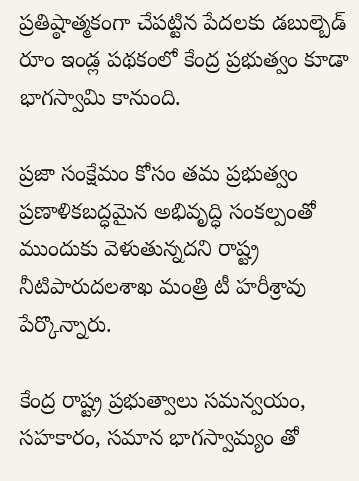ప్రతిష్ఠాత్మకంగా చేపట్టిన పేదలకు డబుల్బెడ్ రూం ఇండ్ల పథకంలో కేంద్ర ప్రభుత్వం కూడా భాగస్వామి కానుంది.

ప్రజా సంక్షేమం కోసం తమ ప్రభుత్వం ప్రణాళికబద్ధమైన అభివృద్ధి సంకల్పంతో ముందుకు వెళుతున్నదని రాష్ట్ర నీటిపారుదలశాఖ మంత్రి టీ హరీశ్రావు పేర్కొన్నారు.

కేంద్ర రాష్ట్ర ప్రభుత్వాలు సమన్వయం, సహకారం, సమాన భాగస్వామ్యం తో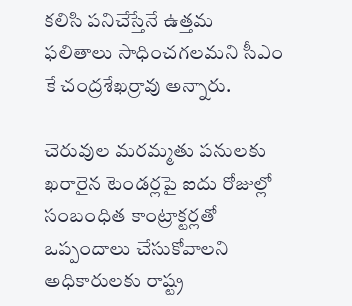కలిసి పనిచేస్తేనే ఉత్తమ ఫలితాలు సాధించగలమని సీఎం కే చంద్రశేఖర్రావు అన్నారు.

చెరువుల మరమ్మతు పనులకు ఖరారైన టెండర్లపై ఐదు రోజుల్లో సంబంధిత కాంట్రాక్టర్లతో ఒప్పందాలు చేసుకోవాలని అధికారులకు రాష్ట్ర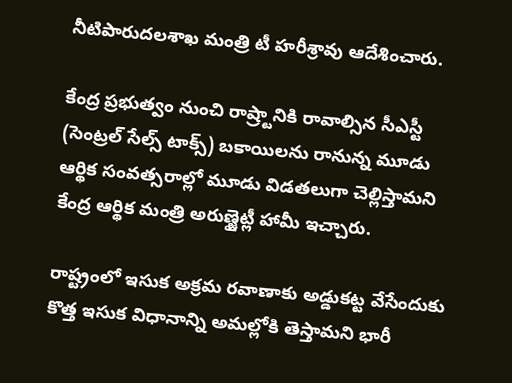నీటిపారుదలశాఖ మంత్రి టీ హరీశ్రావు ఆదేశించారు.

కేంద్ర ప్రభుత్వం నుంచి రాష్ర్టానికి రావాల్సిన సీఎస్టీ (సెంట్రల్ సేల్స్ టాక్స్) బకాయిలను రానున్న మూడు ఆర్థిక సంవత్సరాల్లో మూడు విడతలుగా చెల్లిస్తామని కేంద్ర ఆర్థిక మంత్రి అరుణ్జైట్లీ హామీ ఇచ్చారు.

రాష్ట్రంలో ఇసుక అక్రమ రవాణాకు అడ్డుకట్ట వేసేందుకు కొత్త ఇసుక విధానాన్ని అమల్లోకి తెస్తామని భారీ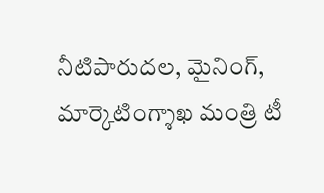నీటిపారుదల, మైనింగ్, మార్కెటింగ్శాఖ మంత్రి టీ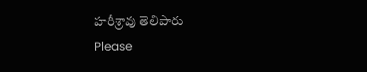హరీశ్రావు తెలిపారు
Please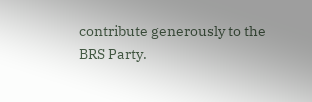contribute generously to the BRS Party.